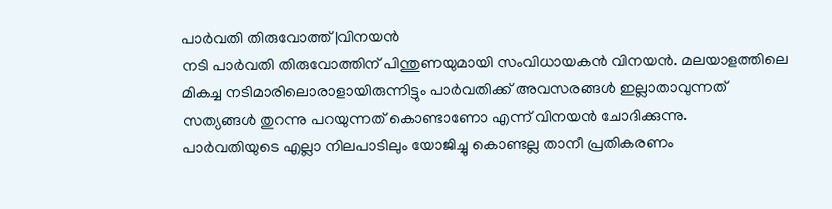പാർവതി തിരുവോത്ത് |വിനയൻ
നടി പാർവതി തിരുവോത്തിന് പിന്തുണയുമായി സംവിധായകൻ വിനയൻ. മലയാളത്തിലെ മികച്ച നടിമാരിലൊരാളായിരുന്നിട്ടും പാർവതിക്ക് അവസരങ്ങൾ ഇല്ലാതാവുന്നത് സത്യങ്ങൾ തുറന്നു പറയുന്നത് കൊണ്ടാണോ എന്ന് വിനയൻ ചോദിക്കുന്നു.
പാർവതിയുടെ എല്ലാ നിലപാടിലും യോജിച്ചു കൊണ്ടല്ല താനീ പ്രതികരണം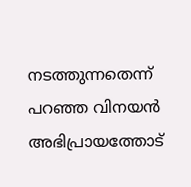നടത്തുന്നതെന്ന് പറഞ്ഞ വിനയൻ അഭിപ്രായത്തോട്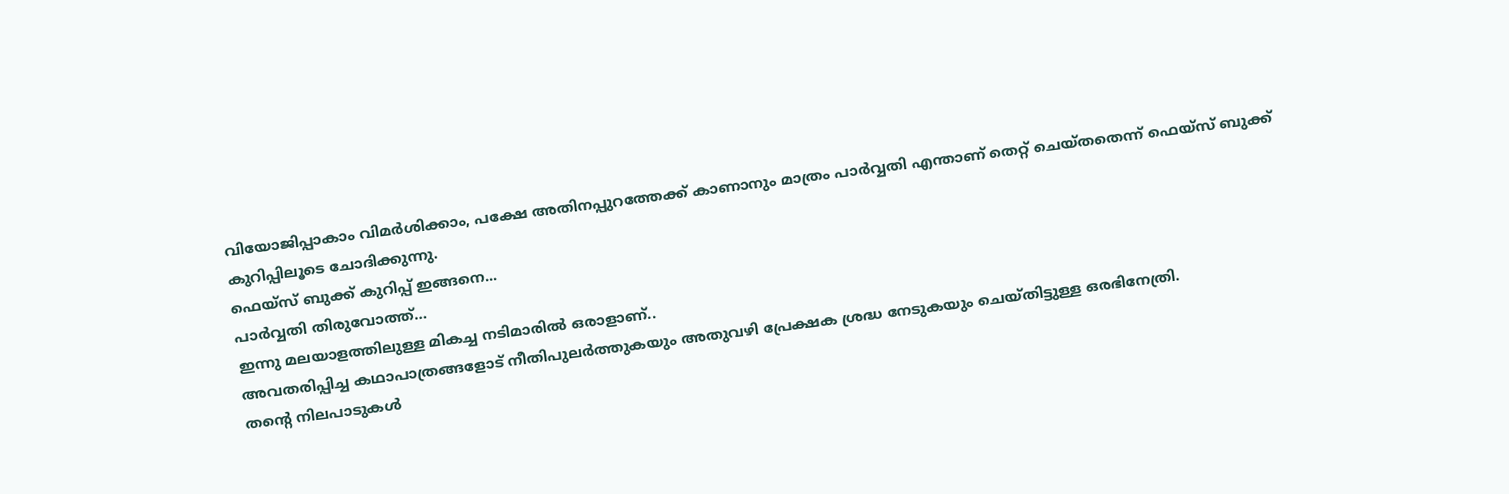വിയോജിപ്പാകാം വിമർശിക്കാം, പക്ഷേ അതിനപ്പുറത്തേക്ക് കാണാനും മാത്രം പാർവ്വതി എന്താണ് തെറ്റ് ചെയ്തതെന്ന് ഫെയ്സ് ബുക്ക് കുറിപ്പിലൂടെ ചോദിക്കുന്നു.
ഫെയ്സ് ബുക്ക് കുറിപ്പ് ഇങ്ങനെ...
പാർവ്വതി തിരുവോത്ത്…
ഇന്നു മലയാളത്തിലുള്ള മികച്ച നടിമാരിൽ ഒരാളാണ്..
അവതരിപ്പിച്ച കഥാപാത്രങ്ങളോട് നീതിപുലർത്തുകയും അതുവഴി പ്രേക്ഷക ശ്രദ്ധ നേടുകയും ചെയ്തിട്ടുള്ള ഒരഭിനേത്രി.
തന്റെ നിലപാടുകൾ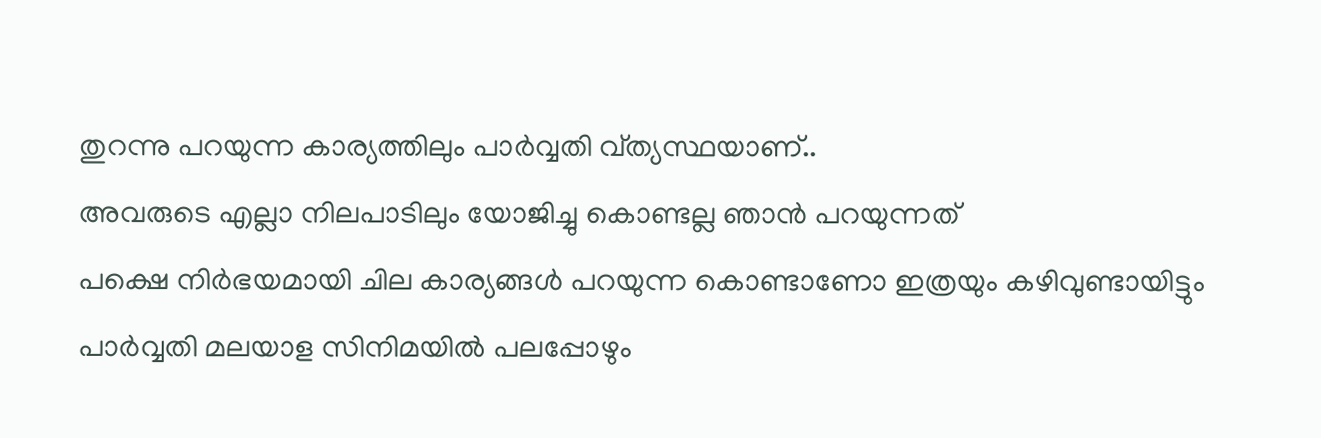തുറന്നു പറയുന്ന കാര്യത്തിലും പാർവ്വതി വ്ത്യസ്ഥയാണ്..
അവരുടെ എല്ലാ നിലപാടിലും യോജിച്ചു കൊണ്ടല്ല ഞാൻ പറയുന്നത്
പക്ഷെ നിർഭയമായി ചില കാര്യങ്ങൾ പറയുന്ന കൊണ്ടാണോ ഇത്രയും കഴിവുണ്ടായിട്ടും പാർവ്വതി മലയാള സിനിമയിൽ പലപ്പോഴും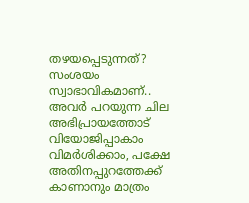തഴയപ്പെടുന്നത്?
സംശയം സ്വാഭാവികമാണ്..
അവർ പറയുന്ന ചില അഭിപ്രായത്തോട് വിയോജിപ്പാകാം വിമർശിക്കാം, പക്ഷേ അതിനപ്പുറത്തേക്ക് കാണാനും മാത്രം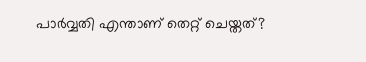പാർവ്വതി എന്താണ് തെറ്റ് ചെയ്തത്?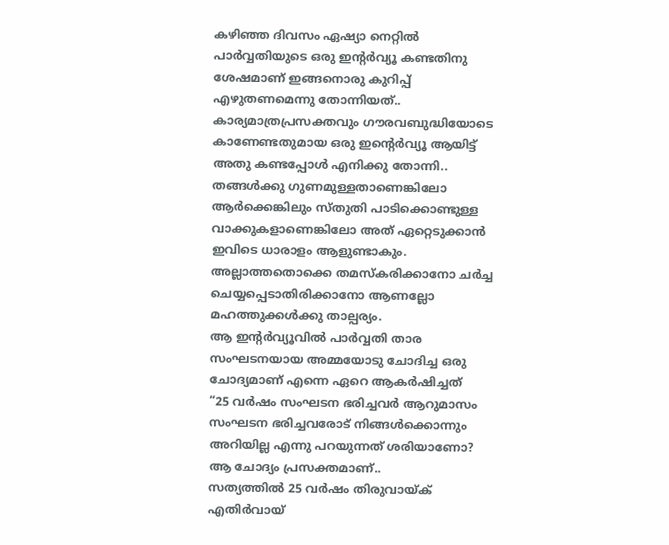കഴിഞ്ഞ ദിവസം ഏഷ്യാ നെറ്റിൽ പാർവ്വതിയുടെ ഒരു ഇന്റർവ്യൂ കണ്ടതിനു ശേഷമാണ് ഇങ്ങനൊരു കുറിപ്പ് എഴുതണമെന്നു തോന്നിയത്..
കാര്യമാത്രപ്രസക്തവും ഗൗരവബുദ്ധിയോടെ കാണേണ്ടതുമായ ഒരു ഇന്റെർവ്യൂ ആയിട്ട് അതു കണ്ടപ്പോൾ എനിക്കു തോന്നി..
തങ്ങൾക്കു ഗുണമുള്ളതാണെങ്കിലോ ആർക്കെങ്കിലും സ്തുതി പാടിക്കൊണ്ടുള്ള വാക്കുകളാണെങ്കിലോ അത് ഏറ്റെടുക്കാൻ ഇവിടെ ധാരാളം ആളുണ്ടാകും. അല്ലാത്തതൊക്കെ തമസ്കരിക്കാനോ ചർച്ച ചെയ്യപ്പെടാതിരിക്കാനോ ആണല്ലോ മഹത്തുക്കൾക്കു താല്പര്യം.
ആ ഇന്റർവ്യൂവിൽ പാർവ്വതി താര സംഘടനയായ അമ്മയോടു ചോദിച്ച ഒരു ചോദ്യമാണ് എന്നെ ഏറെ ആകർഷിച്ചത്
“25 വർഷം സംഘടന ഭരിച്ചവർ ആറുമാസം സംഘടന ഭരിച്ചവരോട് നിങ്ങൾക്കൊന്നും അറിയില്ല എന്നു പറയുന്നത് ശരിയാണോ?
ആ ചോദ്യം പ്രസക്തമാണ്..
സത്യത്തിൽ 25 വർഷം തിരുവായ്ക് എതിർവായ്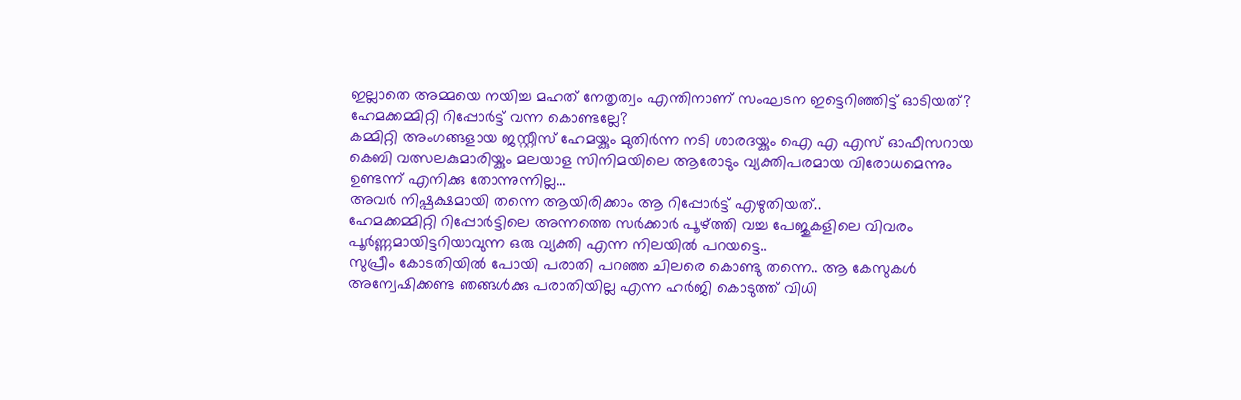ഇല്ലാതെ അമ്മയെ നയിച്ച മഹത് നേതൃത്വം എന്തിനാണ് സംഘടന ഇട്ടെറിഞ്ഞിട്ട് ഓടിയത്?
ഹേമക്കമ്മിറ്റി റിപ്പോർട്ട് വന്ന കൊണ്ടല്ലേ?
കമ്മിറ്റി അംഗങ്ങളായ ജസ്റ്റീസ് ഹേമയ്കും മുതിർന്ന നടി ശാരദയ്കും ഐ എ എസ് ഓഫീസറായ കെബി വത്സലകുമാരിയ്കും മലയാള സിനിമയിലെ ആരോടും വ്യക്തിപരമായ വിരോധമെന്നും ഉണ്ടന്ന് എനിക്കു തോന്നുന്നില്ല…
അവർ നിഷ്പക്ഷമായി തന്നെ ആയിരിക്കാം ആ റിപ്പോർട്ട് എഴുതിയത്..
ഹേമക്കമ്മിറ്റി റിപ്പോർട്ടിലെ അന്നത്തെ സർക്കാർ പൂഴ്ത്തി വച്ച പേജുകളിലെ വിവരം പൂർണ്ണമായിട്ടറിയാവുന്ന ഒരു വ്യക്തി എന്ന നിലയിൽ പറയട്ടെ..
സുപ്രീം കോടതിയിൽ പോയി പരാതി പറഞ്ഞ ചിലരെ കൊണ്ടു തന്നെ.. ആ കേസുകൾ അന്വേഷിക്കണ്ട ഞങ്ങൾക്കു പരാതിയില്ല എന്ന ഹർജി കൊടുത്ത് വിധി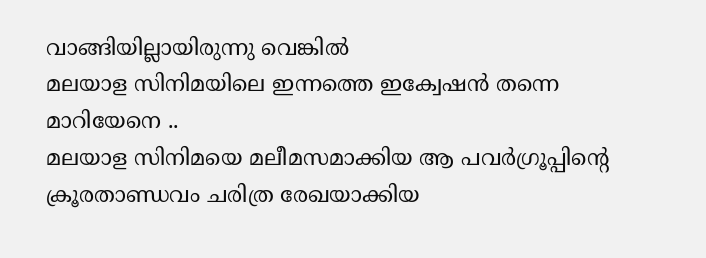വാങ്ങിയില്ലായിരുന്നു വെങ്കിൽ
മലയാള സിനിമയിലെ ഇന്നത്തെ ഇക്വേഷൻ തന്നെ മാറിയേനെ ..
മലയാള സിനിമയെ മലീമസമാക്കിയ ആ പവർഗ്രൂപ്പിന്റെ ക്രൂരതാണ്ഡവം ചരിത്ര രേഖയാക്കിയ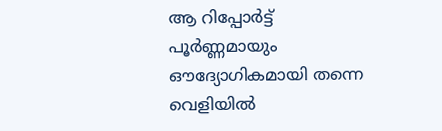ആ റിപ്പോർട്ട് പൂർണ്ണമായും ഔദ്യോഗികമായി തന്നെ വെളിയിൽ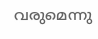വരുമെന്നു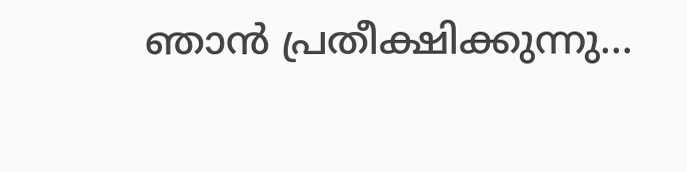ഞാൻ പ്രതീക്ഷിക്കുന്നു…